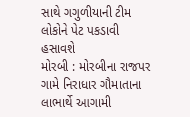સાથે ગગુળીયાની ટીમ લોકોને પેટ પકડાવી હસાવશે
મોરબી : મોરબીના રાજપર ગામે નિરાધાર ગૌમાતાના લાભાર્થે આગામી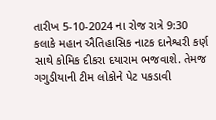તારીખ 5-10-2024 ના રોજ રાત્રે 9:30 કલાકે મહાન ઐતિહાસિક નાટક દાનેશ્વરી કર્ણ સાથે કોમિક દીકરા દયારામ ભજવાશે. તેમજ ગગુડીયાની ટીમ લોકોને પેટ પકડાવી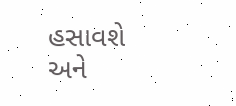હસાવશે અને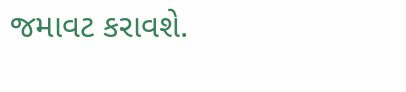જમાવટ કરાવશે.